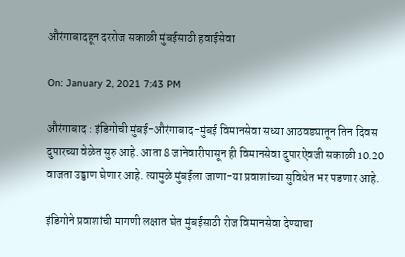औरंगाबादहून दररोज सकाळी मुंबईसाठी हवाईसेवा

On: January 2, 2021 7:43 PM

औरंगाबाद : इंडिगोची मुंबई-औरंगाबाद-मुंबई विमानसेवा सध्या आठवड्यातून तिन दिवस दुपारच्या वेळेत सुरु आहे. आता 8 जानेवारीपासून ही विमानसेवा दुपारऐवजी सकाळी 10.20 वाजता उड्डाण घेणार आहे. त्यामुळे मुंबईला जाणा-या प्रवाशांच्या सुविधेत भर पडणार आहे.

इंडिगोने प्रवाशांची मागणी लक्षात घेत मुंबईसाठी रोज विमानसेवा देण्याचा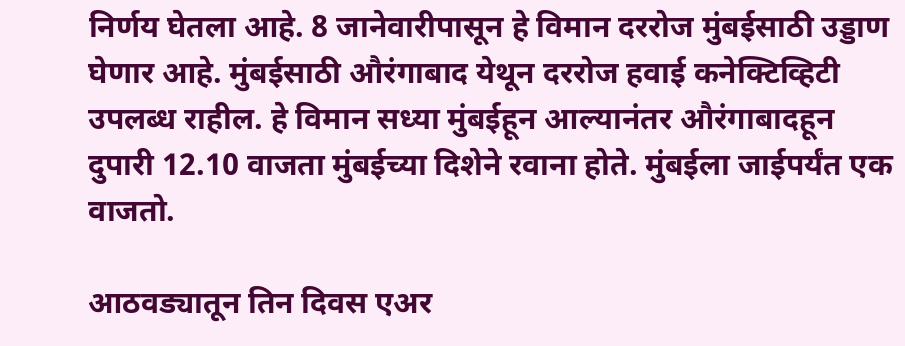निर्णय घेतला आहे. 8 जानेवारीपासून हे विमान दररोज मुंबईसाठी उड्डाण घेणार आहे. मुंबईसाठी औरंगाबाद येथून दररोज हवाई कनेक्टिव्हिटी उपलब्ध राहील. हे विमान सध्या मुंबईहून आल्यानंतर औरंगाबादहून दुपारी 12.10 वाजता मुंबईच्या दिशेने रवाना होते. मुंबईला जाईपर्यंत एक वाजतो.

आठवड्यातून तिन दिवस एअर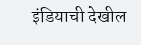इंडियाची देखील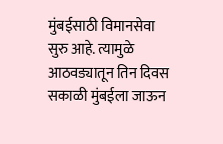मुंबईसाठी विमानसेवा सुरु आहे. त्यामुळे आठवड्यातून तिन दिवस सकाळी मुंबईला जाऊन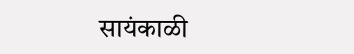सायंकाळी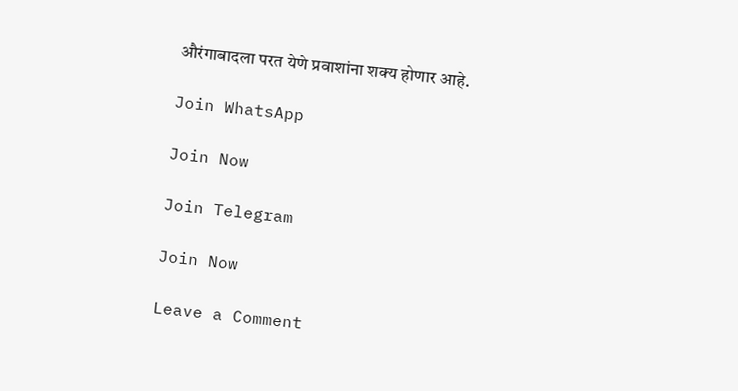औरंगाबादला परत येणे प्रवाशांना शक्य होणार आहे.

Join WhatsApp

Join Now

Join Telegram

Join Now

Leave a Comment